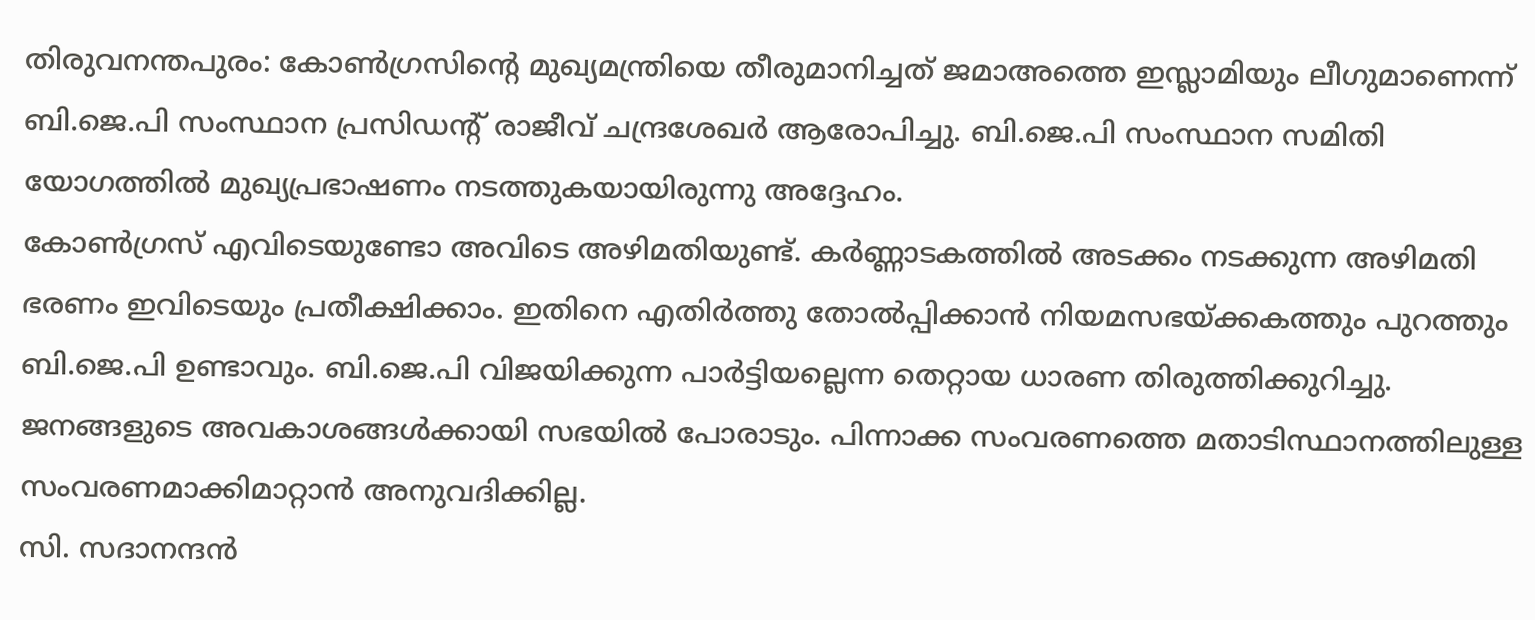തിരുവനന്തപുരം: കോൺഗ്രസിന്റെ മുഖ്യമന്ത്രിയെ തീരുമാനിച്ചത് ജമാഅത്തെ ഇസ്ലാമിയും ലീഗുമാണെന്ന് ബി.ജെ.പി സംസ്ഥാന പ്രസിഡന്റ് രാജീവ് ചന്ദ്രശേഖർ ആരോപിച്ചു. ബി.ജെ.പി സംസ്ഥാന സമിതി യോഗത്തിൽ മുഖ്യപ്രഭാഷണം നടത്തുകയായിരുന്നു അദ്ദേഹം.
കോൺഗ്രസ് എവിടെയുണ്ടോ അവിടെ അഴിമതിയുണ്ട്. കർണ്ണാടകത്തിൽ അടക്കം നടക്കുന്ന അഴിമതി ഭരണം ഇവിടെയും പ്രതീക്ഷിക്കാം. ഇതിനെ എതിർത്തു തോൽപ്പിക്കാൻ നിയമസഭയ്ക്കകത്തും പുറത്തും ബി.ജെ.പി ഉണ്ടാവും. ബി.ജെ.പി വിജയിക്കുന്ന പാർട്ടിയല്ലെന്ന തെറ്റായ ധാരണ തിരുത്തിക്കുറിച്ചു. ജനങ്ങളുടെ അവകാശങ്ങൾക്കായി സഭയിൽ പോരാടും. പിന്നാക്ക സംവരണത്തെ മതാടിസ്ഥാനത്തിലുള്ള സംവരണമാക്കിമാറ്റാൻ അനുവദിക്കില്ല.
സി. സദാനന്ദൻ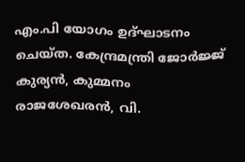എം.പി യോഗം ഉദ്ഘാടനം ചെയ്ത. കേന്ദ്രമന്ത്രി ജോർജ്ജ് കുര്യൻ, കുമ്മനം രാജശേഖരൻ, വി.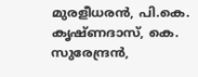മുരളീധരൻ, പി.കെ. കൃഷ്ണദാസ്, കെ. സുരേന്ദ്രൻ,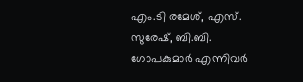എം.ടി രമേശ്, എസ്. സുരേഷ്, ബി.ബി. ഗോപകുമാർ എന്നിവർ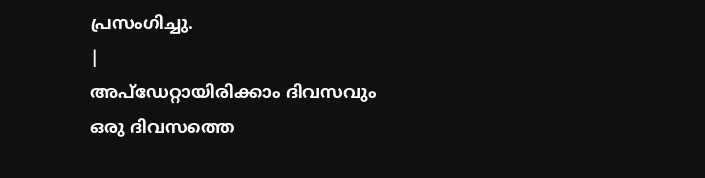പ്രസംഗിച്ചു.
|
അപ്ഡേറ്റായിരിക്കാം ദിവസവും
ഒരു ദിവസത്തെ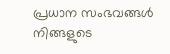പ്രധാന സംഭവങ്ങൾ നിങ്ങളുടെ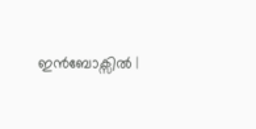ഇൻബോക്സിൽ |